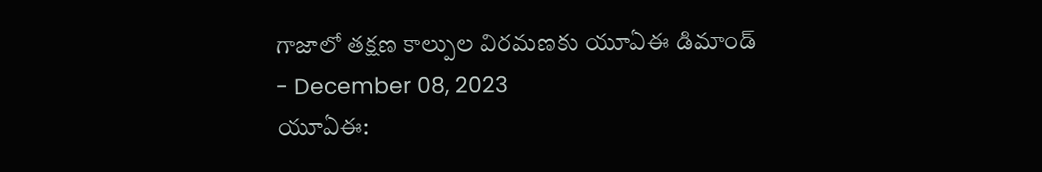గాజాలో తక్షణ కాల్పుల విరమణకు యూఏఈ డిమాండ్
- December 08, 2023
యూఏఈ: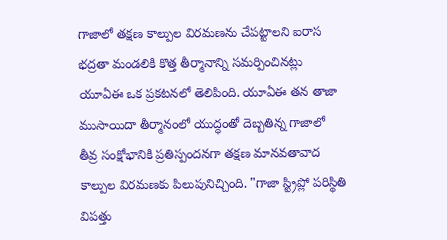గాజాలో తక్షణ కాల్పుల విరమణను చేపట్టాలని ఐరాస భద్రతా మండలికి కొత్త తీర్మానాన్ని సమర్పించినట్లు యూఏఈ ఒక ప్రకటనలో తెలిపింది. యూఏఈ తన తాజా ముసాయిదా తీర్మానంలో యుద్ధంతో దెబ్బతిన్న గాజాలో తీవ్ర సంక్షోభానికి ప్రతిస్పందనగా తక్షణ మానవతావాద కాల్పుల విరమణకు పిలుపునిచ్చింది. "గాజా స్ట్రిప్లో పరిస్థితి విపత్తు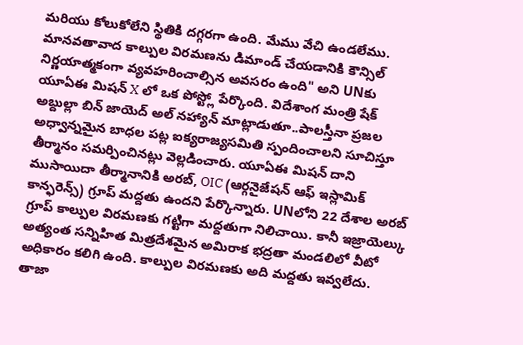మరియు కోలుకోలేని స్థితికి దగ్గరగా ఉంది. మేము వేచి ఉండలేము. మానవతావాద కాల్పుల విరమణను డిమాండ్ చేయడానికి కౌన్సిల్ నిర్ణయాత్మకంగా వ్యవహరించాల్సిన అవసరం ఉంది" అని UNకు యూఏఈ మిషన్ X లో ఒక పోస్ట్లో పేర్కొంది. విదేశాంగ మంత్రి షేక్ అబ్దుల్లా బిన్ జాయెద్ అల్ నహ్యాన్ మాట్లాడుతూ..పాలస్తీనా ప్రజల అధ్వాన్నమైన బాధల పట్ల ఐక్యరాజ్యసమితి స్పందించాలని సూచిస్తూ తీర్మానం సమర్పించినట్లు వెల్లడించారు. యూఏఈ మిషన్ దాని ముసాయిదా తీర్మానానికి అరబ్, OIC (ఆర్గనైజేషన్ ఆఫ్ ఇస్లామిక్ కాన్ఫరెన్స్) గ్రూప్ మద్దతు ఉందని పేర్కొన్నారు. UNలోని 22 దేశాల అరబ్ గ్రూప్ కాల్పుల విరమణకు గట్టిగా మద్దతుగా నిలిచాయి. కానీ ఇజ్రాయెల్కు అత్యంత సన్నిహిత మిత్రదేశమైన అమిరాక భద్రతా మండలిలో వీటో అధికారం కలిగి ఉంది. కాల్పుల విరమణకు అది మద్దతు ఇవ్వలేదు.
తాజా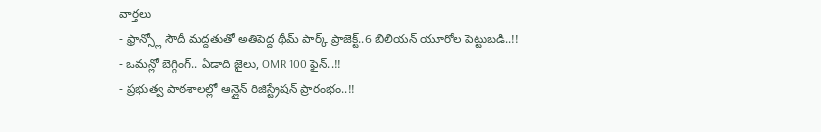వార్తలు
- ఫ్రాన్స్లో సౌదీ మద్దతుతో అతిపెద్ద థీమ్ పార్క్ ప్రాజెక్ట్..6 బిలియన్ యూరోల పెట్టుబడి..!!
- ఒమన్లో బెగ్గింగ్.. ఏడాది జైలు, OMR 100 ఫైన్..!!
- ప్రభుత్వ పాఠశాలల్లో ఆన్లైన్ రిజిస్ట్రేషన్ ప్రారంభం..!!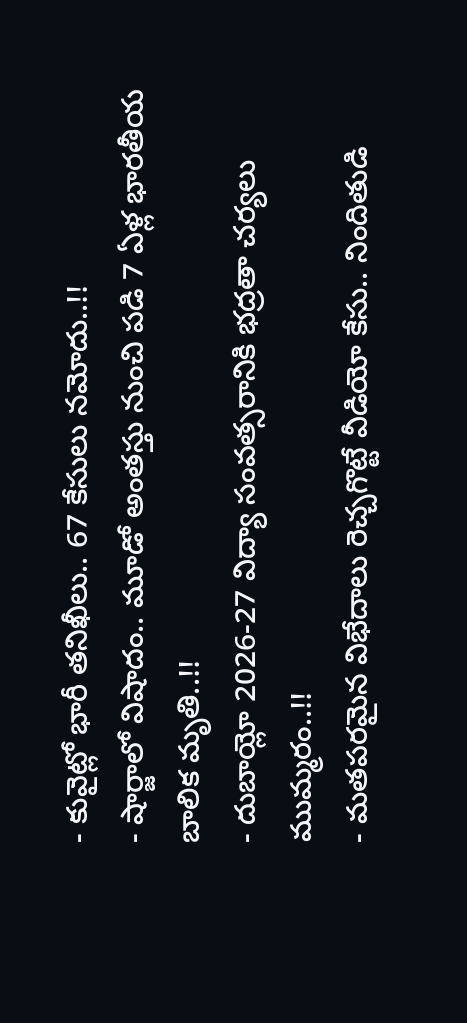- కువైట్లో భారీ తనిఖీలు.. 67 కేసులు నమోదు..!!
- షార్జాలో విషాదం.. మూడో అంతస్తు నుంచి పడి 7 ఏళ్ల భారతీయ బాలిక మృతి..!!
- దుబాయ్లో 2026-27 విద్యా సంవత్సరానికి భద్రతా చర్యలు ముమ్మరం..!!
- మతపరమైన విభేదాలు రెచ్చగొట్టే వీడియో కేసు.. నిందితుడి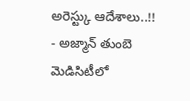అరెస్ట్కు ఆదేశాలు..!!
- అజ్మాన్ తుంబె మెడిసిటీలో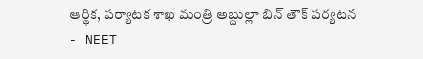ఆర్థిక, పర్యాటక శాఖ మంత్రి అబ్దుల్లా బిన్ తౌక్ పర్యటన
- NEET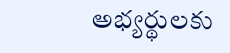అభ్యర్థులకు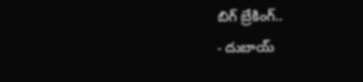బిగ్ బ్రేకింగ్..
- దుబాయ్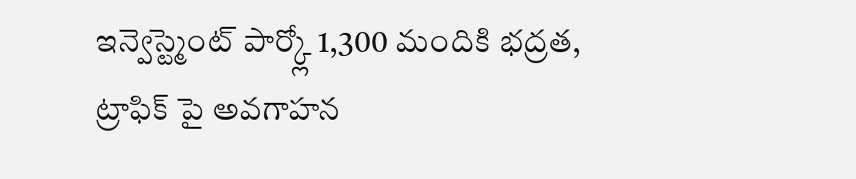ఇన్వెస్ట్మెంట్ పార్క్లో 1,300 మందికి భద్రత, ట్రాఫిక్ పై అవగాహన